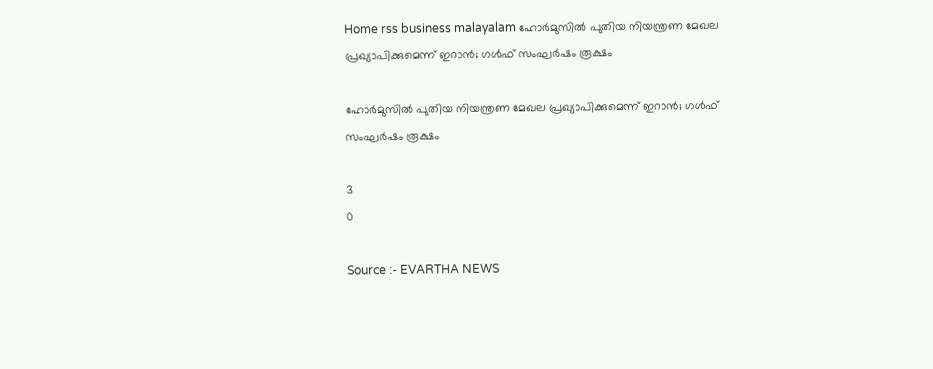Home rss business malayalam ഹോർമുസിൽ പുതിയ നിയന്ത്രണ മേഖല പ്രഖ്യാപിക്കുമെന്ന് ഇറാൻ; ഗൾഫ് സംഘർഷം രൂക്ഷം

ഹോർമുസിൽ പുതിയ നിയന്ത്രണ മേഖല പ്രഖ്യാപിക്കുമെന്ന് ഇറാൻ; ഗൾഫ് സംഘർഷം രൂക്ഷം

3
0

Source :- EVARTHA NEWS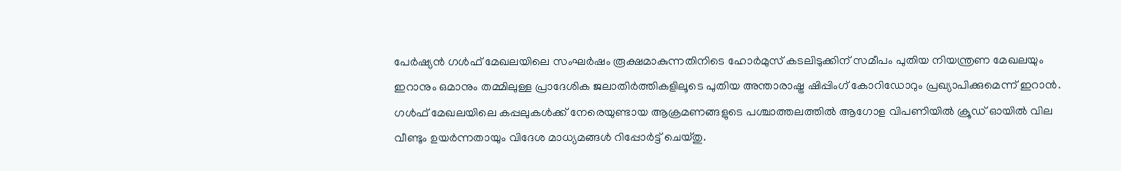പേർഷ്യൻ ഗൾഫ് മേഖലയിലെ സംഘർഷം രൂക്ഷമാകുന്നതിനിടെ ഹോർമുസ് കടലിടുക്കിന് സമീപം പുതിയ നിയന്ത്രണ മേഖലയും ഇറാനും ഒമാനും തമ്മിലുള്ള പ്രാദേശിക ജലാതിർത്തികളിലൂടെ പുതിയ അന്താരാഷ്ട്ര ഷിപ്പിംഗ് കോറിഡോറും പ്രഖ്യാപിക്കുമെന്ന് ഇറാൻ. ഗൾഫ് മേഖലയിലെ കപ്പലുകൾക്ക് നേരെയുണ്ടായ ആക്രമണങ്ങളുടെ പശ്ചാത്തലത്തിൽ ആഗോള വിപണിയിൽ ക്രൂഡ് ഓയിൽ വില വീണ്ടും ഉയർന്നതായും വിദേശ മാധ്യമങ്ങൾ റിപ്പോർട്ട് ചെയ്തു.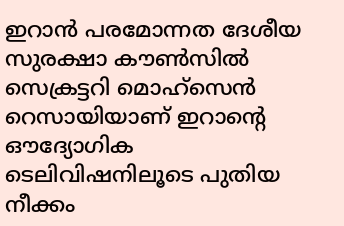ഇറാൻ പരമോന്നത ദേശീയ സുരക്ഷാ കൗൺസിൽ സെക്രട്ടറി മൊഹ്‌സെൻ റെസായിയാണ് ഇറാന്റെ ഔദ്യോഗിക ടെലിവിഷനിലൂടെ പുതിയ നീക്കം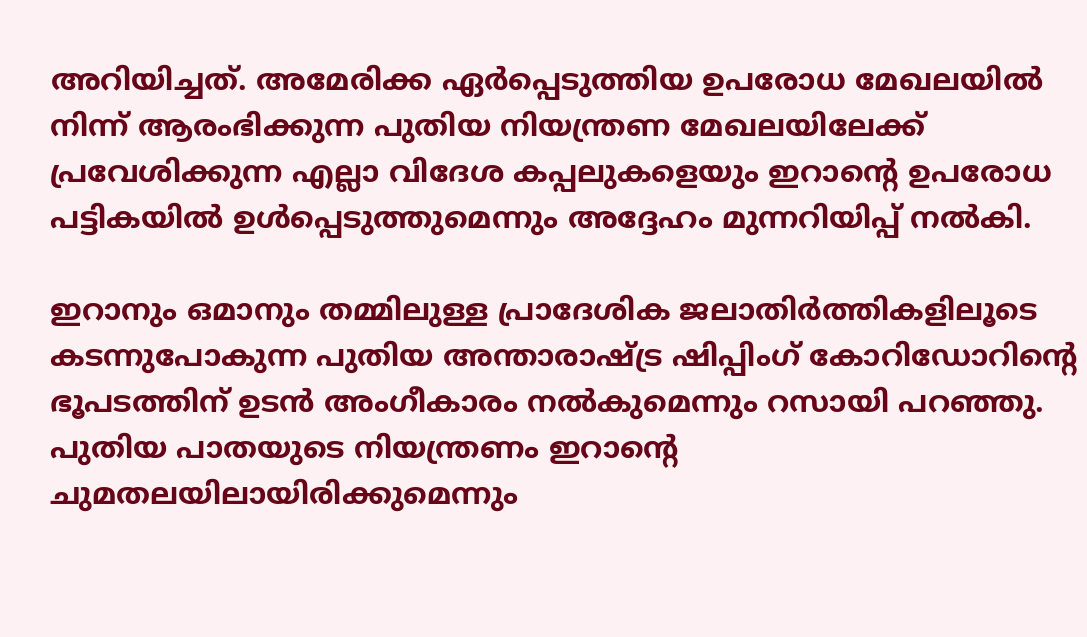അറിയിച്ചത്. അമേരിക്ക ഏർപ്പെടുത്തിയ ഉപരോധ മേഖലയിൽ നിന്ന് ആരംഭിക്കുന്ന പുതിയ നിയന്ത്രണ മേഖലയിലേക്ക് പ്രവേശിക്കുന്ന എല്ലാ വിദേശ കപ്പലുകളെയും ഇറാന്റെ ഉപരോധ പട്ടികയിൽ ഉൾപ്പെടുത്തുമെന്നും അദ്ദേഹം മുന്നറിയിപ്പ് നൽകി.

ഇറാനും ഒമാനും തമ്മിലുള്ള പ്രാദേശിക ജലാതിർത്തികളിലൂടെ കടന്നുപോകുന്ന പുതിയ അന്താരാഷ്ട്ര ഷിപ്പിംഗ് കോറിഡോറിന്റെ ഭൂപടത്തിന് ഉടൻ അംഗീകാരം നൽകുമെന്നും റസായി പറഞ്ഞു. പുതിയ പാതയുടെ നിയന്ത്രണം ഇറാന്റെ ചുമതലയിലായിരിക്കുമെന്നും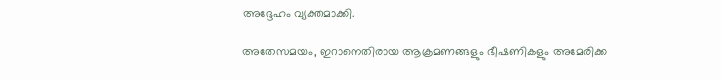അദ്ദേഹം വ്യക്തമാക്കി.

അതേസമയം, ഇറാനെതിരായ ആക്രമണങ്ങളും ഭീഷണികളും അമേരിക്ക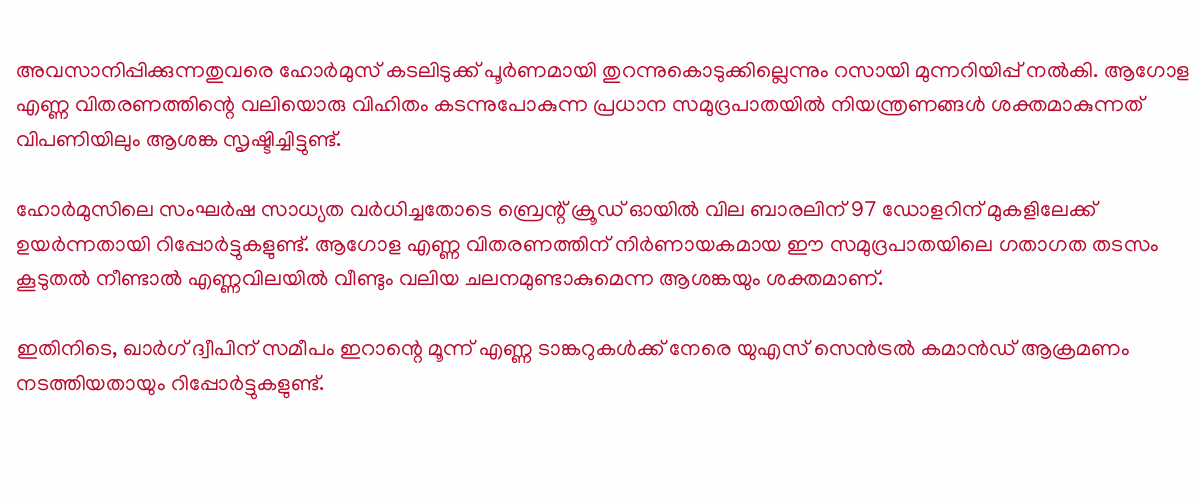അവസാനിപ്പിക്കുന്നതുവരെ ഹോർമുസ് കടലിടുക്ക് പൂർണമായി തുറന്നുകൊടുക്കില്ലെന്നും റസായി മുന്നറിയിപ്പ് നൽകി. ആഗോള എണ്ണ വിതരണത്തിന്റെ വലിയൊരു വിഹിതം കടന്നുപോകുന്ന പ്രധാന സമുദ്രപാതയിൽ നിയന്ത്രണങ്ങൾ ശക്തമാകുന്നത് വിപണിയിലും ആശങ്ക സൃഷ്ടിച്ചിട്ടുണ്ട്.

ഹോർമുസിലെ സംഘർഷ സാധ്യത വർധിച്ചതോടെ ബ്രെന്റ് ക്രൂഡ് ഓയിൽ വില ബാരലിന് 97 ഡോളറിന് മുകളിലേക്ക് ഉയർന്നതായി റിപ്പോർട്ടുകളുണ്ട്. ആഗോള എണ്ണ വിതരണത്തിന് നിർണായകമായ ഈ സമുദ്രപാതയിലെ ഗതാഗത തടസം കൂടുതൽ നീണ്ടാൽ എണ്ണവിലയിൽ വീണ്ടും വലിയ ചലനമുണ്ടാകുമെന്ന ആശങ്കയും ശക്തമാണ്.

ഇതിനിടെ, ഖാർഗ് ദ്വീപിന് സമീപം ഇറാന്റെ മൂന്ന് എണ്ണ ടാങ്കറുകൾക്ക് നേരെ യുഎസ് സെൻട്രൽ കമാൻഡ് ആക്രമണം നടത്തിയതായും റിപ്പോർട്ടുകളുണ്ട്.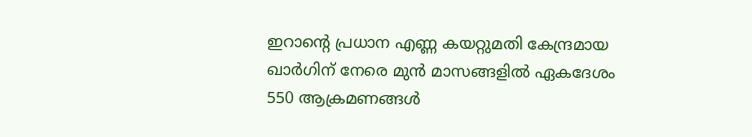ഇറാന്റെ പ്രധാന എണ്ണ കയറ്റുമതി കേന്ദ്രമായ ഖാർഗിന് നേരെ മുൻ മാസങ്ങളിൽ ഏകദേശം 550 ആക്രമണങ്ങൾ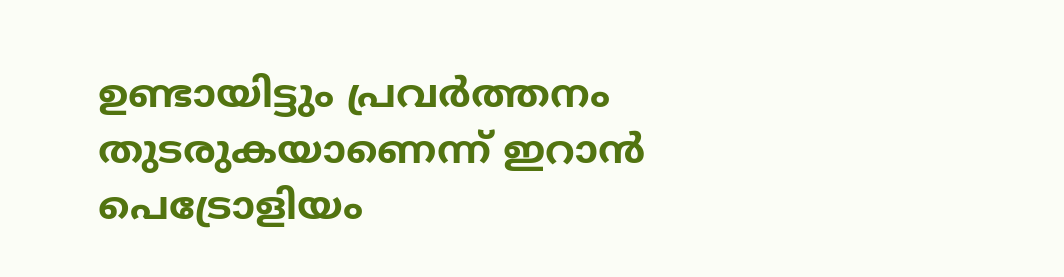ഉണ്ടായിട്ടും പ്രവർത്തനം തുടരുകയാണെന്ന് ഇറാൻ പെട്രോളിയം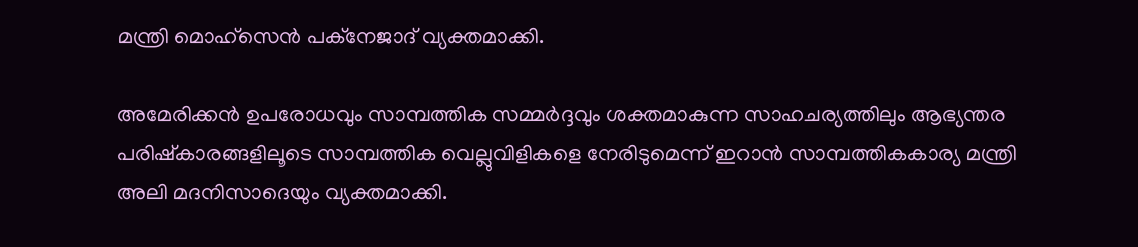മന്ത്രി മൊഹ്‌സെൻ പക്നേജാദ് വ്യക്തമാക്കി.

അമേരിക്കൻ ഉപരോധവും സാമ്പത്തിക സമ്മർദ്ദവും ശക്തമാകുന്ന സാഹചര്യത്തിലും ആഭ്യന്തര പരിഷ്കാരങ്ങളിലൂടെ സാമ്പത്തിക വെല്ലുവിളികളെ നേരിടുമെന്ന് ഇറാൻ സാമ്പത്തികകാര്യ മന്ത്രി അലി മദനിസാദെയും വ്യക്തമാക്കി.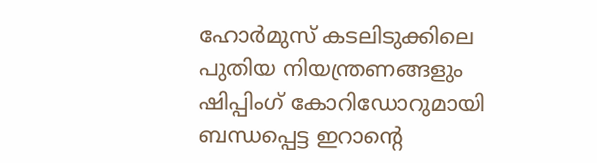ഹോർമുസ് കടലിടുക്കിലെ പുതിയ നിയന്ത്രണങ്ങളും ഷിപ്പിംഗ് കോറിഡോറുമായി ബന്ധപ്പെട്ട ഇറാന്റെ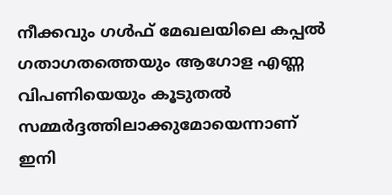നീക്കവും ഗൾഫ് മേഖലയിലെ കപ്പൽ ഗതാഗതത്തെയും ആഗോള എണ്ണ വിപണിയെയും കൂടുതൽ സമ്മർദ്ദത്തിലാക്കുമോയെന്നാണ് ഇനി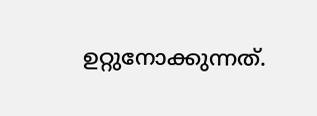ഉറ്റുനോക്കുന്നത്.